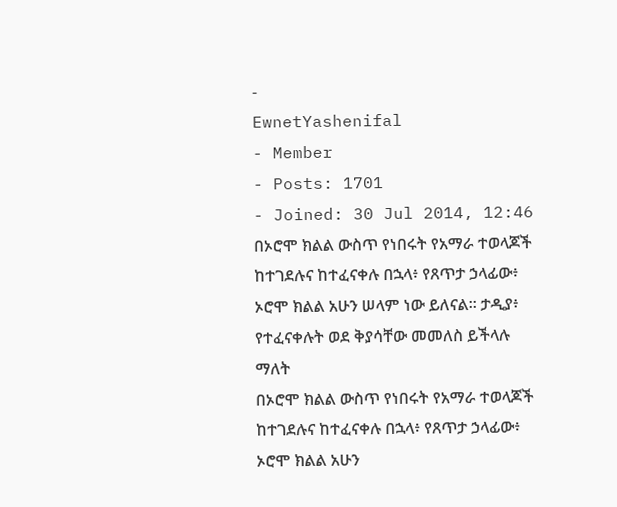-
EwnetYashenifal
- Member
- Posts: 1701
- Joined: 30 Jul 2014, 12:46
በኦሮሞ ክልል ውስጥ የነበሩት የአማራ ተወላጆች ከተገደሉና ከተፈናቀሉ በኋላ፥ የጸጥታ ኃላፊው፥ ኦሮሞ ክልል አሁን ሠላም ነው ይለናል። ታዲያ፥ የተፈናቀሉት ወደ ቅያሳቸው መመለስ ይችላሉ ማለት
በኦሮሞ ክልል ውስጥ የነበሩት የአማራ ተወላጆች ከተገደሉና ከተፈናቀሉ በኋላ፥ የጸጥታ ኃላፊው፥ ኦሮሞ ክልል አሁን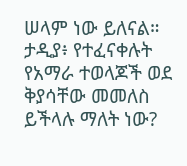ሠላም ነው ይለናል። ታዲያ፥ የተፈናቀሉት የአማራ ተወላጆች ወደ ቅያሳቸው መመለስ ይችላሉ ማለት ነው?